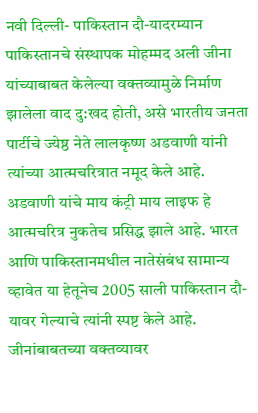नवी दिल्ली- पाकिस्तान दौ-यादरम्यान पाकिस्तानचे संस्थापक मोहम्मद अली जीना यांच्याबाबत केलेल्या वक्तव्यामुळे निर्माण झालेला वाद दु:खद होती, असे भारतीय जनता पार्टीचे ज्येष्ठ नेते लालकृष्ण अडवाणी यांनी त्यांच्या आत्मचरित्रात नमूद केले आहे. अडवाणी यांचे माय कंट्री माय लाइफ हे आत्मचरित्र नुकतेच प्रसिद्ध झाले आहे. भारत आणि पाकिस्तानमधील नातेसंबंध सामान्य व्हावेत या हेतूनेच 2005 साली पाकिस्तान दौ-यावर गेल्याचे त्यांनी स्पष्ट केले आहे.
जीनांबाबतच्या वक्तव्यावर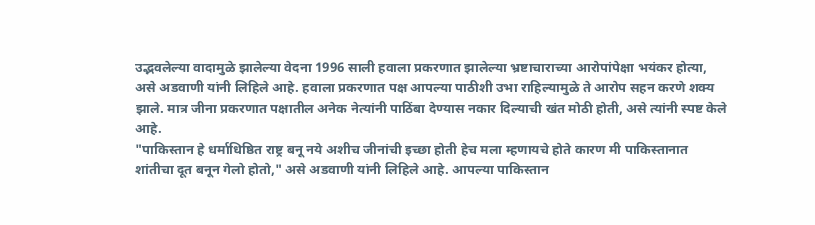उद्भवलेल्या वादामुळे झालेल्या वेदना 1996 साली हवाला प्रकरणात झालेल्या भ्रष्टाचाराच्या आरोपांपेक्षा भयंकर होत्या, असे अडवाणी यांनी लिहिले आहे. हवाला प्रकरणात पक्ष आपल्या पाठीशी उभा राहिल्यामुळे ते आरोप सहन करणे शक्य झाले. मात्र जीना प्रकरणात पक्षातील अनेक नेत्यांनी पाठिंबा देण्यास नकार दिल्याची खंत मोठी होती, असे त्यांनी स्पष्ट केले आहे.
"पाकिस्तान हे धर्माधिष्ठित राष्ट्र बनू नये अशीच जीनांची इच्छा होती हेच मला म्हणायचे होते कारण मी पाकिस्तानात शांतीचा दूत बनून गेलो होतो," असे अडवाणी यांनी लिहिले आहे. आपल्या पाकिस्तान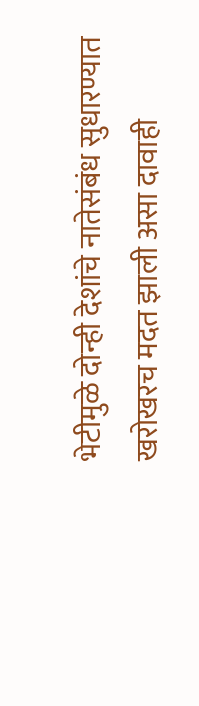भेटीमुळे दोन्ही देशांचे नातेसंबंध सुधारण्यात खरोखरच मदत झाली असा दावाही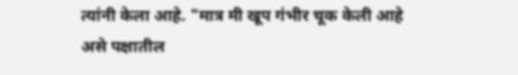त्यांनी केला आहे. "मात्र मी खूप गंभीर चूक केली आहे असे पक्षातील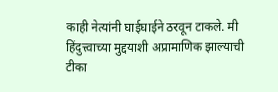काही नेत्यांनी घाईघाईने ठरवून टाकले. मी हिंदुत्त्वाच्या मुद्दयाशी अप्रामाणिक झाल्याची टीका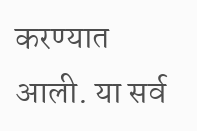करण्यात आली. या सर्व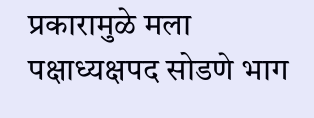प्रकारामुळे मला पक्षाध्यक्षपद सोडणे भाग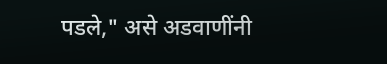पडले," असे अडवाणींनी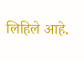लिहिले आहे.